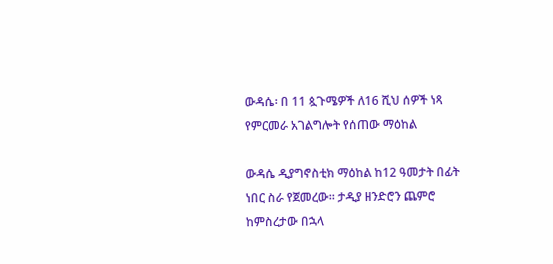ውዳሴ፡ በ 11 ጷጉሜዎች ለ16 ሺህ ሰዎች ነጻ የምርመራ አገልግሎት የሰጠው ማዕከል

ውዳሴ ዲያግኖስቲክ ማዕከል ከ12 ዓመታት በፊት ነበር ስራ የጀመረው። ታዲያ ዘንድሮን ጨምሮ ከምስረታው በኋላ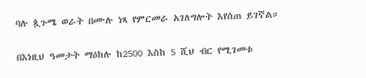ባሉ ጷጉሜ ወራት በሙሉ ነጻ የምርመራ አገለግሎት እየሰጠ ይገኛል።

በእነዚህ ዓመታት ማዕከሉ ከ2500 እስከ 5 ሺህ ብር የሚገመቱ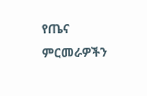የጤና ምርመራዎችን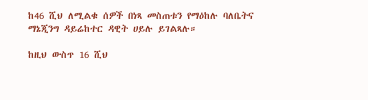ከ46 ሺህ ለሚልቁ ሰዎች በነጻ መስጠቱን የማዕከሉ ባለቤትና ማኔጂንግ ዳይሬከተር ዳዊት ሀይሉ ይገልጻሉ።

ከዚህ ውስጥ 16 ሺህ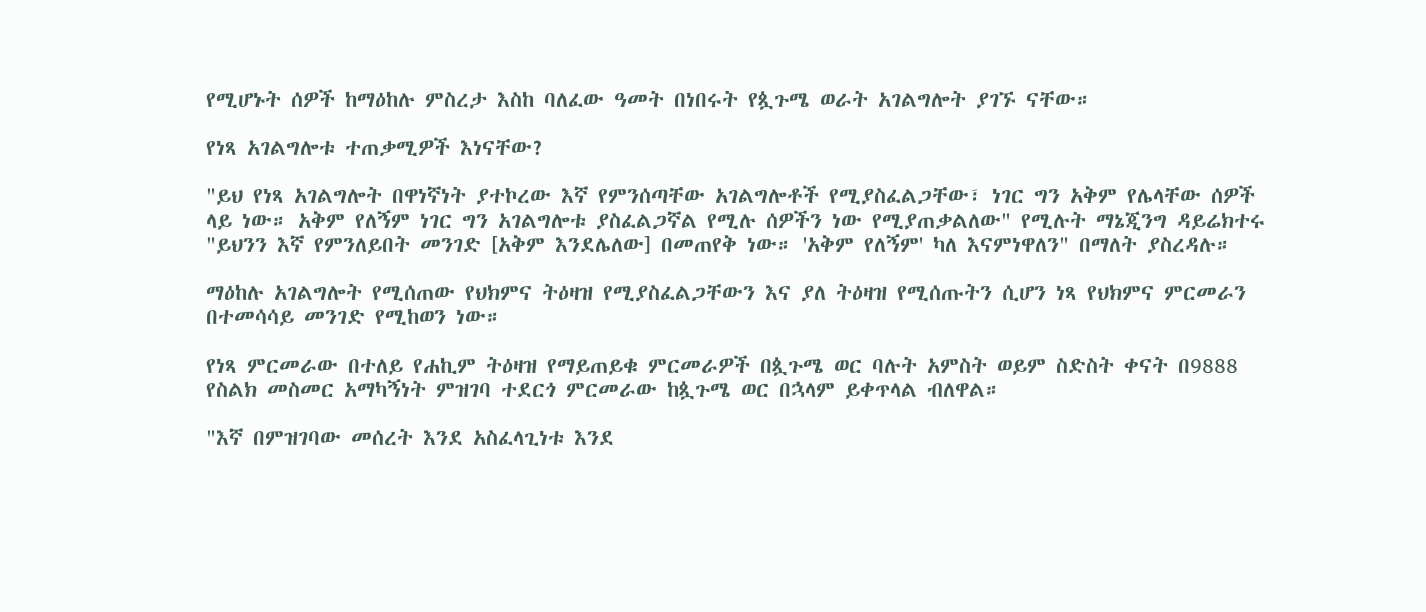የሚሆኑት ሰዎች ከማዕከሉ ምስረታ እስከ ባለፈው ዓመት በነበሩት የጷጉሜ ወራት አገልግሎት ያገኙ ናቸው።

የነጻ አገልግሎቱ ተጠቃሚዎች እነናቸው?

"ይህ የነጻ አገልግሎት በዋነኛነት ያተኮረው እኛ የምንሰጣቸው አገልግሎቶች የሚያስፈልጋቸው፣ ነገር ግን አቅም የሌላቸው ሰዎች ላይ ነው። አቅም የለኝም ነገር ግን አገልግሎቱ ያስፈልጋኛል የሚሉ ሰዎችን ነው የሚያጠቃልለው" የሚሉት ማኔጂንግ ዳይሬክተሩ "ይህንን እኛ የምንለይበት መንገድ [አቅም እንደሌለው] በመጠየቅ ነው። 'አቅም የለኝም' ካለ እናምነዋለን" በማለት ያስረዳሉ።

ማዕከሉ አገልግሎት የሚሰጠው የህክምና ትዕዛዝ የሚያስፈልጋቸውን እና ያለ ትዕዛዝ የሚሰጡትን ሲሆን ነጻ የህክምና ምርመራን በተመሳሳይ መንገድ የሚከወን ነው።

የነጻ ምርመራው በተለይ የሐኪም ትዕዛዝ የማይጠይቁ ምርመራዎች በጷጉሜ ወር ባሉት አምስት ወይም ስድስት ቀናት በ9888 የስልክ መስመር አማካኝነት ምዝገባ ተደርጎ ምርመራው ከጷጉሜ ወር በኋላም ይቀጥላል ብለዋል።

"እኛ በምዝገባው መሰረት እንደ አስፈላጊነቱ እንደ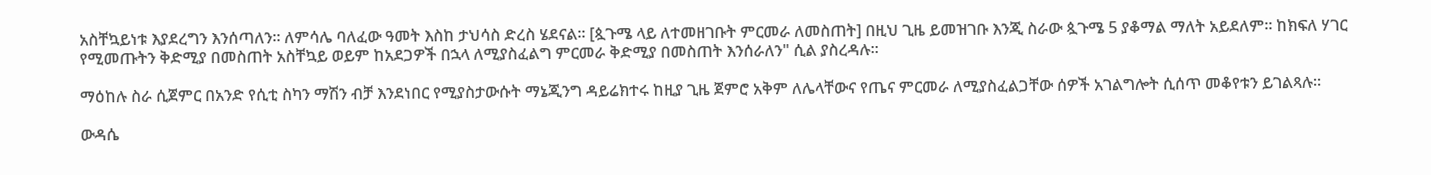አስቸኳይነቱ እያደረግን እንሰጣለን። ለምሳሌ ባለፈው ዓመት እስከ ታህሳስ ድረስ ሄደናል። [ጷጉሜ ላይ ለተመዘገቡት ምርመራ ለመስጠት] በዚህ ጊዜ ይመዝገቡ እንጂ ስራው ጷጉሜ 5 ያቆማል ማለት አይደለም። ከክፍለ ሃገር የሚመጡትን ቅድሚያ በመስጠት አስቸኳይ ወይም ከአደጋዎች በኋላ ለሚያስፈልግ ምርመራ ቅድሚያ በመስጠት እንሰራለን" ሲል ያስረዳሉ።

ማዕከሉ ስራ ሲጀምር በአንድ የሲቲ ስካን ማሽን ብቻ እንደነበር የሚያስታውሱት ማኔጂንግ ዳይሬክተሩ ከዚያ ጊዜ ጀምሮ አቅም ለሌላቸውና የጤና ምርመራ ለሚያስፈልጋቸው ሰዎች አገልግሎት ሲሰጥ መቆየቱን ይገልጻሉ።

ውዳሴ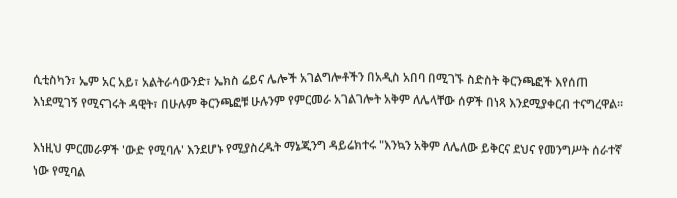ሲቲስካን፣ ኤም አር አይ፣ አልትራሳውንድ፣ ኤክስ ሬይና ሌሎች አገልግሎቶችን በአዲስ አበባ በሚገኙ ስድስት ቅርንጫፎች እየሰጠ እነደሚገኝ የሚናገሩት ዳዊት፣ በሁሉም ቅርንጫፎቹ ሁሉንም የምርመራ አገልገሎት አቅም ለሌላቸው ሰዎች በነጻ እንደሚያቀርብ ተናግረዋል።

እነዚህ ምርመራዎች 'ውድ የሚባሉ' እንደሆኑ የሚያስረዱት ማኔጂንግ ዳይሬክተሩ "እንኳን አቅም ለሌለው ይቅርና ደህና የመንግሥት ሰራተኛ ነው የሚባል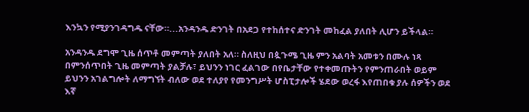እንኳን የሚያንገዳግዱ ናቸው።...አንዳንዱ ድንገት በአደጋ የተከሰተና ድንገት መከፈል ያለበት ሊሆን ይችላል።

አንዳንዱ ደግሞ ጊዜ ሰጥቶ መምጣት ያለበት አለ። ስለዚህ በጷጉሜ ጊዜ ምን አልባት አመቱን በሙሉ ነጻ በምንሰጥበት ጊዜ መምጣት ያልቻሉ፣ ይህንን ነገር ፈልገው በየቤታቸው የተቀመጡትን የምንጠራበት ወይም ይህንን አገልግሎት ለማግኘት ብለው ወደ ተለያየ የመንግሥት ሆስፒታሎች ሄደው ወረፋ እየጠበቁ ያሉ ሰዎችን ወደ እኛ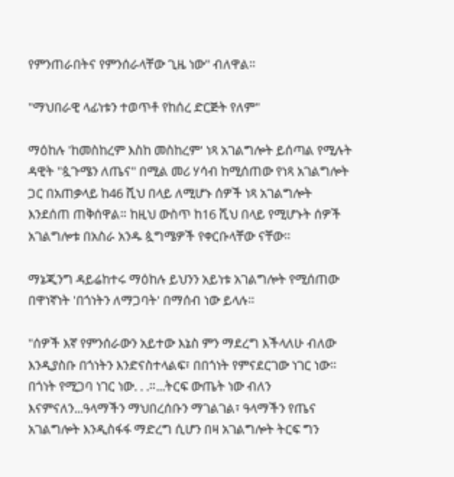የምንጠራበትና የምንሰራላቸው ጊዜ ነው" ብለዋል።

"ማህበራዊ ላፊነቱን ተወጥቶ የከሰረ ድርጅት የለም"

ማዕከሉ 'ከመስከረም እስከ መስከረም' ነጻ አገልግሎት ይሰጣል የሚሉት ዳዊት "ጷጉሜን ለጤና" በሚል መሪ ሃሳብ ከሚሰጠው የነጻ አገልግሎት ጋር በአጠቃላይ ከ46 ሺህ በላይ ለሚሆኑ ሰዎች ነጻ አገልግሎት እንደሰጠ ጠቅሰዋል። ከዚህ ውስጥ ከ16 ሺህ በላይ የሚሆኑት ሰዎች አገልግሎቱ በአስራ አንዱ ጷግሜዎች የቀርቡላቸው ናቸው።

ማኔጂንግ ዳይሬከተሩ ማዕከሉ ይህንን አይነቱ አገልግሎት የሚሰጠው በዋነኛነት 'በጎነትን ለማጋባት' በማሰብ ነው ይላሉ።

"ሰዎች እኛ የምንሰራውን አይተው እኔስ ምን ማደረግ እችላለሁ ብለው እንዲያስቡ በጎነትን እንድናስተላልፍ፣ በበጎነት የምናደርገው ነገር ነው። በጎነት የሚጋባ ነገር ነው. . .።...ትርፍ ውጤት ነው ብለን እናምናለን...ዓላማችን ማህበረሰቡን ማገልገል፣ ዓላማችን የጤና አገልግሎት እንዲስፋፋ ማድረግ ሲሆን በዛ አገልግሎት ትርፍ ግን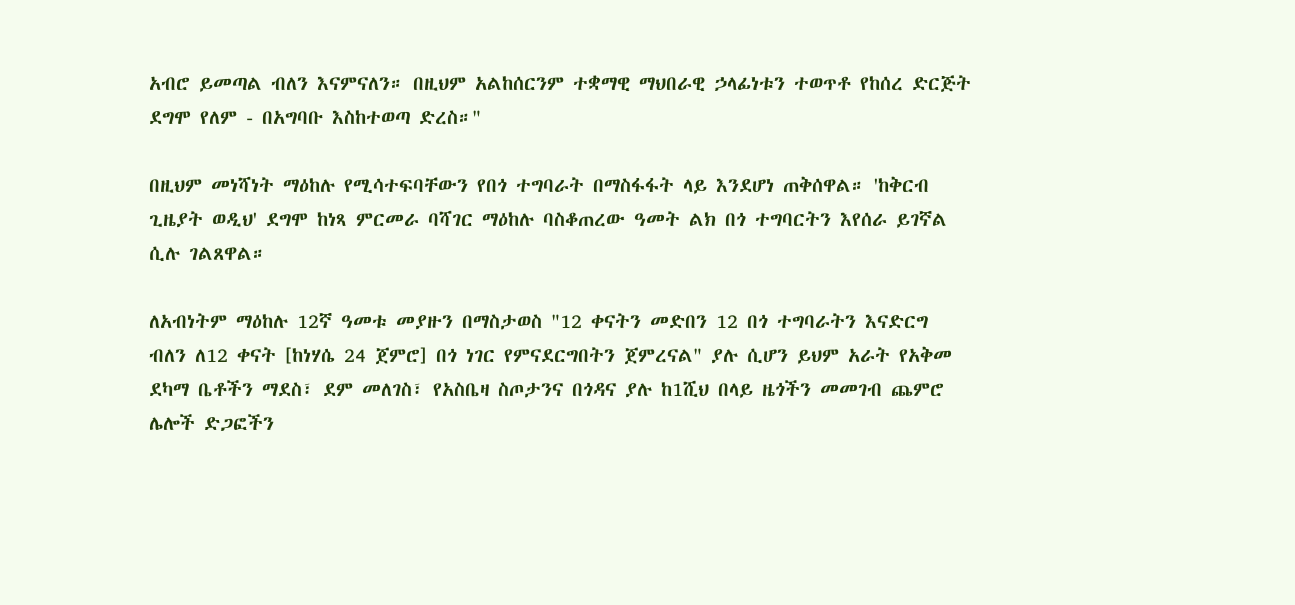አብሮ ይመጣል ብለን እናምናለን። በዚህም አልከሰርንም ተቋማዊ ማህበራዊ ኃላፊነቱን ተወጥቶ የከሰረ ድርጅት ደግሞ የለም - በአግባቡ እስከተወጣ ድረስ።"

በዚህም መነሻነት ማዕከሉ የሚሳተፍባቸውን የበጎ ተግባራት በማስፋፋት ላይ እንደሆነ ጠቅሰዋል። 'ከቅርብ ጊዜያት ወዲህ' ደግሞ ከነጻ ምርመራ ባሻገር ማዕከሉ ባስቆጠረው ዓመት ልክ በጎ ተግባርትን እየሰራ ይገኛል ሲሉ ገልጸዋል።

ለአብነትም ማዕከሉ 12ኛ ዓመቱ መያዙን በማስታወስ "12 ቀናትን መድበን 12 በጎ ተግባራትን እናድርግ ብለን ለ12 ቀናት [ከነሃሴ 24 ጀምሮ] በጎ ነገር የምናደርግበትን ጀምረናል" ያሉ ሲሆን ይህም አራት የአቅመ ደካማ ቤቶችን ማደስ፣ ደም መለገስ፣ የአስቤዛ ስጦታንና በጎዳና ያሉ ከ1ሺህ በላይ ዜጎችን መመገብ ጨምሮ ሌሎች ድጋፎችን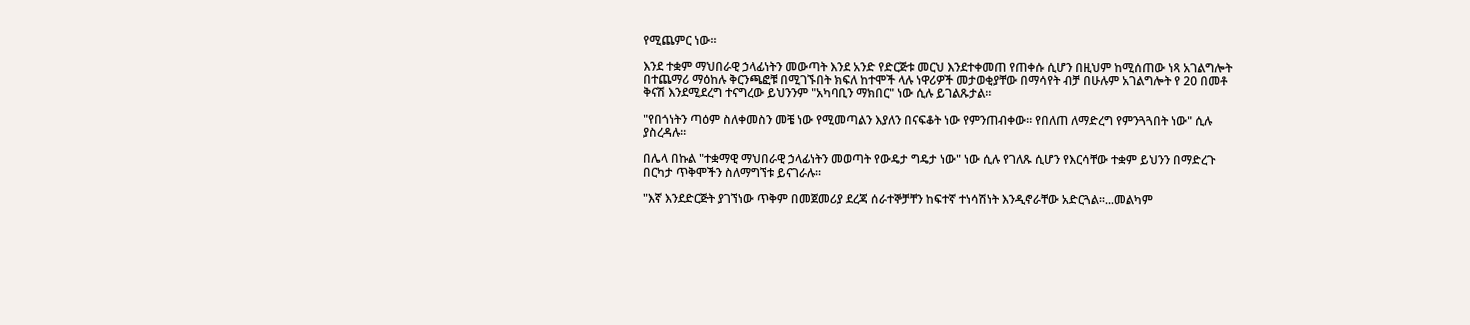የሚጨምር ነው።

እንደ ተቋም ማህበራዊ ኃላፊነትን መውጣት እንደ አንድ የድርጅቱ መርህ እንደተቀመጠ የጠቀሱ ሲሆን በዚህም ከሚሰጠው ነጻ አገልግሎት በተጨማሪ ማዕከሉ ቅርንጫፎቹ በሚገኙበት ክፍለ ከተሞች ላሉ ነዋሪዎች መታወቂያቸው በማሳየት ብቻ በሁሉም አገልግሎት የ 20 በመቶ ቅናሽ እንደሚደረግ ተናግረው ይህንንም "አካባቢን ማክበር" ነው ሲሉ ይገልጹታል።

"የበጎነትን ጣዕም ስለቀመስን መቼ ነው የሚመጣልን እያለን በናፍቆት ነው የምንጠብቀው። የበለጠ ለማድረግ የምንጓጓበት ነው" ሲሉ ያስረዳሉ።

በሌላ በኩል "ተቋማዊ ማህበራዊ ኃላፊነትን መወጣት የውዴታ ግዴታ ነው" ነው ሲሉ የገለጹ ሲሆን የእርሳቸው ተቋም ይህንን በማድረጉ በርካታ ጥቅሞችን ስለማግኘቱ ይናገራሉ።

"እኛ እንደድርጅት ያገኘነው ጥቅም በመጀመሪያ ደረጃ ሰራተኞቻቸን ከፍተኛ ተነሳሽነት እንዲኖራቸው አድርጓል።...መልካም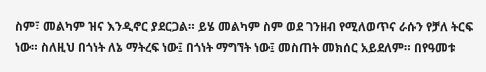ስም፣ መልካም ዝና እንዲኖር ያደርጋል። ይሄ መልካም ስም ወደ ገንዘብ የሚለወጥና ራሱን የቻለ ትርፍ ነው። ስለዚህ በጎነት ለኔ ማትረፍ ነው፤ በጎነት ማግኘት ነው፤ መስጠት መክሰር አይደለም። በየዓመቱ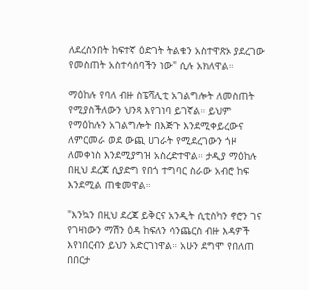ለደረስንበት ከፍተኛ ዕድገት ትልቁን አስተዋጽኦ ያደረገው የመስጠት አስተሳሰባችን ነው" ሲሉ አክለዋል።

ማዕከሉ የባለ ብዙ ስፔሻሊቲ አገልግሎት ለመስጠት የሚያስችለውን ህንጻ እየገነባ ይገኛል። ይህም የማዕከሉን አገልግሎት በእጅጉ እንደሚቀይረውና ለምርመራ ወደ ውጪ ሀገራት የሚደረገውን ጎዞ ለመቀነስ እንደሚያግዝ አስረድተዋል። ታዲያ ማዕከሉ በዚህ ደረጃ ሲያድግ የበጎ ተግባር ስራው አብሮ ከፍ እንደሚል ጠቁመዋል።

"እንኳን በዚህ ደረጃ ይቅርና አንዲት ሲቲስካን ኖሮን ገና የገዛነውን ማሽን ዕዳ ከፍለን ሳንጨርስ ብዙ እዳዎች እየነበርብን ይህን አድርገነዋል። አሁን ደግሞ የበለጠ በበርታ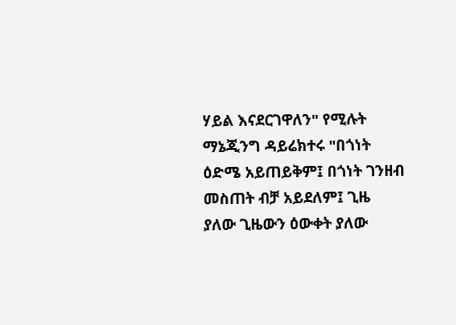ሃይል እናደርገዋለን" የሚሉት ማኔጂንግ ዳይሬክተሩ "በጎነት ዕድሜ አይጠይቅም፤ በጎነት ገንዘብ መስጠት ብቻ አይደለም፤ ጊዜ ያለው ጊዜውን ዕውቀት ያለው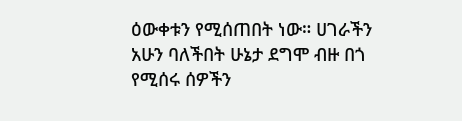ዕውቀቱን የሚሰጠበት ነው። ሀገራችን አሁን ባለችበት ሁኔታ ደግሞ ብዙ በጎ የሚሰሩ ሰዎችን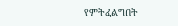የምትፈልግበት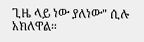ጊዜ ላይ ነው ያለነው" ሲሉ አክለዋል።